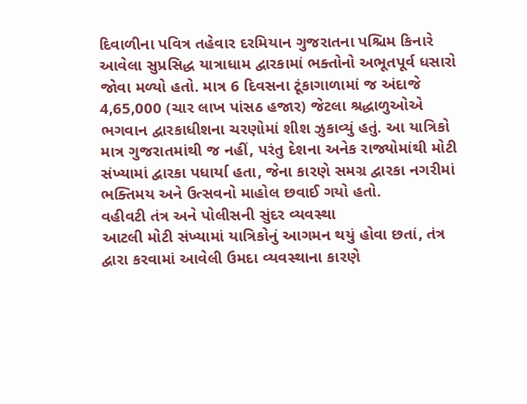દિવાળીના પવિત્ર તહેવાર દરમિયાન ગુજરાતના પશ્ચિમ કિનારે આવેલા સુપ્રસિદ્ધ યાત્રાધામ દ્વારકામાં ભક્તોનો અભૂતપૂર્વ ધસારો જોવા મળ્યો હતો. માત્ર 6 દિવસના ટૂંકાગાળામાં જ અંદાજે 4,65,000 (ચાર લાખ પાંસઠ હજાર) જેટલા શ્રદ્ધાળુઓએ ભગવાન દ્વારકાધીશના ચરણોમાં શીશ ઝુકાવ્યું હતું. આ યાત્રિકો માત્ર ગુજરાતમાંથી જ નહીં, પરંતુ દેશના અનેક રાજ્યોમાંથી મોટી સંખ્યામાં દ્વારકા પધાર્યા હતા, જેના કારણે સમગ્ર દ્વારકા નગરીમાં ભક્તિમય અને ઉત્સવનો માહોલ છવાઈ ગયો હતો.
વહીવટી તંત્ર અને પોલીસની સુંદર વ્યવસ્થા
આટલી મોટી સંખ્યામાં યાત્રિકોનું આગમન થયું હોવા છતાં, તંત્ર દ્વારા કરવામાં આવેલી ઉમદા વ્યવસ્થાના કારણે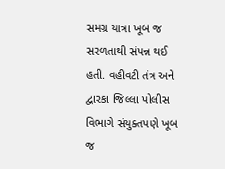સમગ્ર યાત્રા ખૂબ જ સરળતાથી સંપન્ન થઈ હતી. વહીવટી તંત્ર અને દ્વારકા જિલ્લા પોલીસ વિભાગે સંયુક્તપણે ખૂબ જ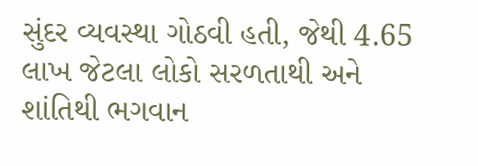સુંદર વ્યવસ્થા ગોઠવી હતી, જેથી 4.65 લાખ જેટલા લોકો સરળતાથી અને શાંતિથી ભગવાન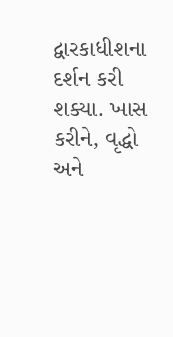દ્વારકાધીશના દર્શન કરી શક્યા. ખાસ કરીને, વૃદ્ધો અને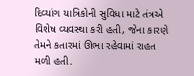દિવ્યાંગ યાત્રિકોની સુવિધા માટે તંત્રએ વિશેષ વ્યવસ્થા કરી હતી, જેના કારણે તેમને કતારમાં ઊભા રહેવામાં રાહત મળી હતી.